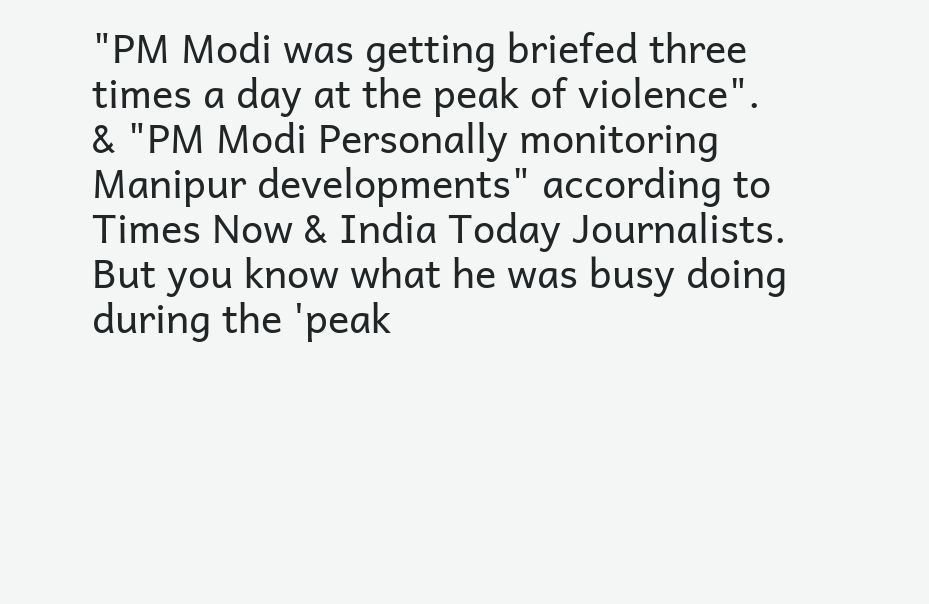"PM Modi was getting briefed three times a day at the peak of violence". & "PM Modi Personally monitoring Manipur developments" according to Times Now & India Today Journalists.
But you know what he was busy doing during the 'peak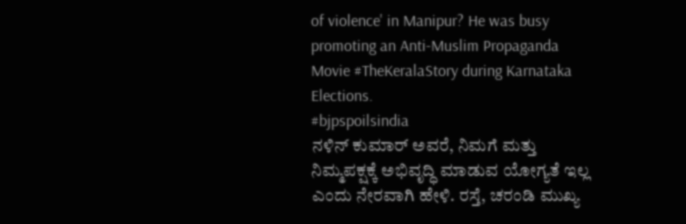of violence' in Manipur? He was busy promoting an Anti-Muslim Propaganda Movie #TheKeralaStory during Karnataka Elections.
#bjpspoilsindia
ನಳಿನ್ ಕುಮಾರ್ ಅವರೆ, ನಿಮಗೆ ಮತ್ತು ನಿಮ್ಮಪಕ್ಷಕ್ಕೆ ಅಭಿವೃದ್ಧಿ ಮಾಡುವ ಯೋಗ್ಯತೆ ಇಲ್ಲ ಎಂದು ನೇರವಾಗಿ ಹೇಳಿ. ರಸ್ತೆ, ಚರಂಡಿ ಮುಖ್ಯ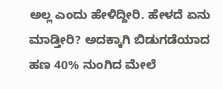ಅಲ್ಲ ಎಂದು ಹೇಳಿದ್ದೀರಿ. ಹೇಳದೆ ಏನು ಮಾಡ್ತೀರಿ? ಅದಕ್ಕಾಗಿ ಬಿಡುಗಡೆಯಾದ ಹಣ 40% ನುಂಗಿದ ಮೇಲೆ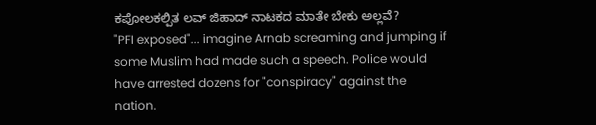ಕಪೋಲಕಲ್ಪಿತ ಲವ್ ಜಿಹಾದ್ ನಾಟಕದ ಮಾತೇ ಬೇಕು ಅಲ್ಲವೆ?
"PFI exposed"... imagine Arnab screaming and jumping if some Muslim had made such a speech. Police would have arrested dozens for "conspiracy" against the nation.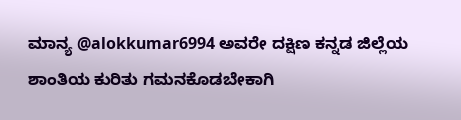ಮಾನ್ಯ @alokkumar6994 ಅವರೇ ದಕ್ಷಿಣ ಕನ್ನಡ ಜಿಲ್ಲೆಯ ಶಾಂತಿಯ ಕುರಿತು ಗಮನಕೊಡಬೇಕಾಗಿ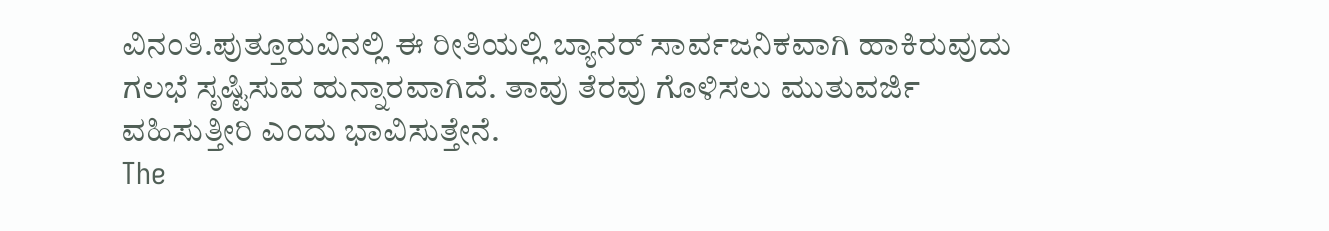ವಿನಂತಿ.ಪುತ್ತೂರುವಿನಲ್ಲಿ ಈ ರೀತಿಯಲ್ಲಿ ಬ್ಯಾನರ್ ಸಾರ್ವಜನಿಕವಾಗಿ ಹಾಕಿರುವುದು ಗಲಭೆ ಸೃಷ್ಟಿಸುವ ಹುನ್ನಾರವಾಗಿದೆ. ತಾವು ತೆರವು ಗೊಳಿಸಲು ಮುತುವರ್ಜಿ ವಹಿಸುತ್ತೀರಿ ಎಂದು ಭಾವಿಸುತ್ತೇನೆ.
The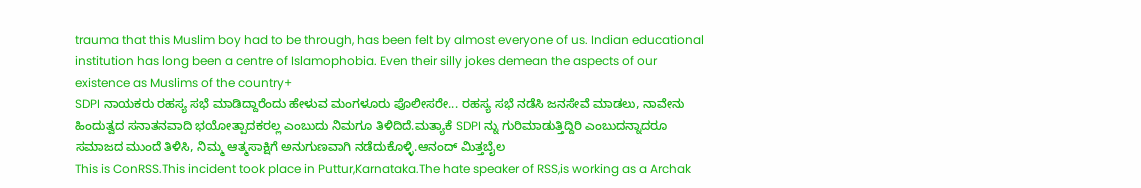trauma that this Muslim boy had to be through, has been felt by almost everyone of us. Indian educational institution has long been a centre of Islamophobia. Even their silly jokes demean the aspects of our existence as Muslims of the country+
SDPI ನಾಯಕರು ರಹಸ್ಯ ಸಭೆ ಮಾಡಿದ್ದಾರೆಂದು ಹೇಳುವ ಮಂಗಳೂರು ಪೊಲೀಸರೇ... ರಹಸ್ಯ ಸಭೆ ನಡೆಸಿ ಜನಸೇವೆ ಮಾಡಲು, ನಾವೇನು ಹಿಂದುತ್ವದ ಸನಾತನವಾದಿ ಭಯೋತ್ಪಾದಕರಲ್ಲ ಎಂಬುದು ನಿಮಗೂ ತಿಳಿದಿದೆ.ಮತ್ಯಾಕೆ SDPI ನ್ನು ಗುರಿಮಾಡುತ್ತಿದ್ದಿರಿ ಎಂಬುದನ್ನಾದರೂ ಸಮಾಜದ ಮುಂದೆ ತಿಳಿಸಿ, ನಿಮ್ಮ ಆತ್ಮಸಾಕ್ಷಿಗೆ ಅನುಗುಣವಾಗಿ ನಡೆದುಕೊಳ್ಳಿ.ಆನಂದ್ ಮಿತ್ತಬೈಲ
This is ConRSS.This incident took place in Puttur,Karnataka.The hate speaker of RSS,is working as a Archak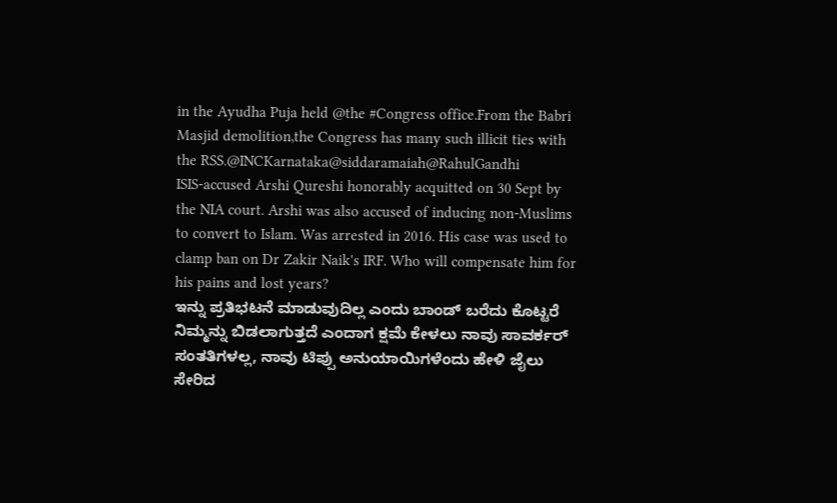in the Ayudha Puja held @the #Congress office.From the Babri Masjid demolition,the Congress has many such illicit ties with the RSS.@INCKarnataka@siddaramaiah@RahulGandhi
ISIS-accused Arshi Qureshi honorably acquitted on 30 Sept by the NIA court. Arshi was also accused of inducing non-Muslims to convert to Islam. Was arrested in 2016. His case was used to clamp ban on Dr Zakir Naik's IRF. Who will compensate him for his pains and lost years?
ಇನ್ನು ಪ್ರತಿಭಟನೆ ಮಾಡುವುದಿಲ್ಲ ಎಂದು ಬಾಂಡ್ ಬರೆದು ಕೊಟ್ಟರೆ ನಿಮ್ಮನ್ನು ಬಿಡಲಾಗುತ್ತದೆ ಎಂದಾಗ ಕ್ಷಮೆ ಕೇಳಲು ನಾವು ಸಾವರ್ಕರ್ ಸಂತತಿಗಳಲ್ಲ, ನಾವು ಟಿಪ್ಪು ಅನುಯಾಯಿಗಳೆಂದು ಹೇಳಿ ಜೈಲು ಸೇರಿದ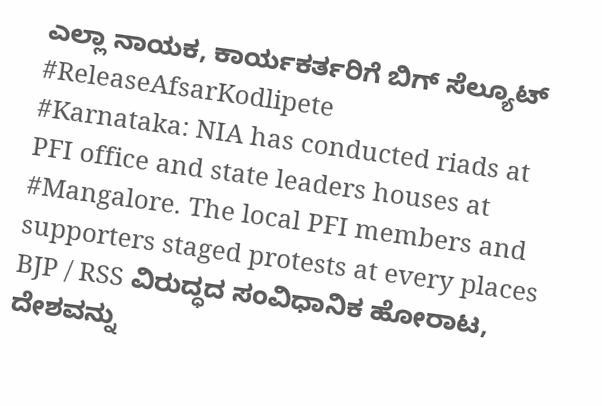ಎಲ್ಲಾ ನಾಯಕ, ಕಾರ್ಯಕರ್ತರಿಗೆ ಬಿಗ್ ಸೆಲ್ಯೂಟ್
#ReleaseAfsarKodlipete
#Karnataka: NIA has conducted riads at PFI office and state leaders houses at #Mangalore. The local PFI members and supporters staged protests at every places
BJP / RSS ವಿರುದ್ಧದ ಸಂವಿಧಾನಿಕ ಹೋರಾಟ, ದೇಶವನ್ನು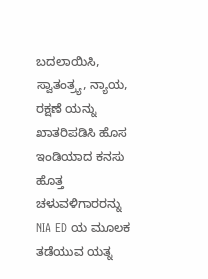ಬದಲಾಯಿಸಿ, ಸ್ವಾತಂತ್ರ್ಯ, ನ್ಯಾಯ, ರಕ್ಷಣೆ ಯನ್ನು ಖಾತರಿಪಡಿಸಿ ಹೊಸ ಇಂಡಿಯಾದ ಕನಸು ಹೊತ್ತ ಚಳುವಳಿಗಾರರನ್ನು NIA ED ಯ ಮೂಲಕ ತಡೆಯುವ ಯತ್ನ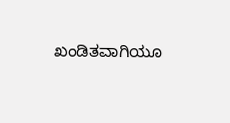ಖಂಡಿತವಾಗಿಯೂ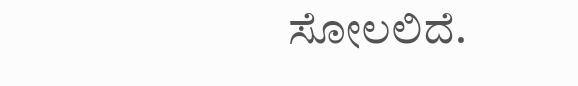ಸೋಲಲಿದೆ.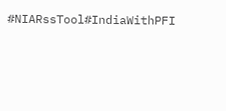#NIARssTool#IndiaWithPFI